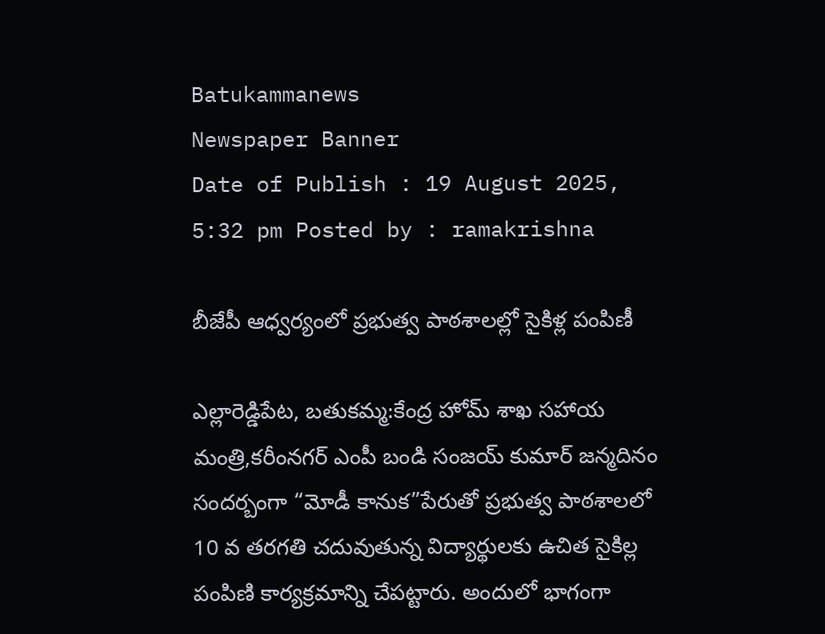Batukammanews
Newspaper Banner
Date of Publish : 19 August 2025, 5:32 pm Posted by : ramakrishna

బీజేపీ ఆధ్వర్యంలో ప్రభుత్వ పాఠశాలల్లో సైకిళ్ల పంపిణీ

ఎల్లారెడ్డిపేట, బతుకమ్మ:కేంద్ర హోమ్ శాఖ సహాయ మంత్రి,కరీంనగర్ ఎంపీ బండి సంజయ్ కుమార్ జన్మదినం సందర్బంగా “మోడీ కానుక”పేరుతో ప్రభుత్వ పాఠశాలలో 10 వ తరగతి చదువుతున్న విద్యార్థులకు ఉచిత సైకిల్ల పంపిణి కార్యక్రమాన్ని చేపట్టారు. అందులో భాగంగా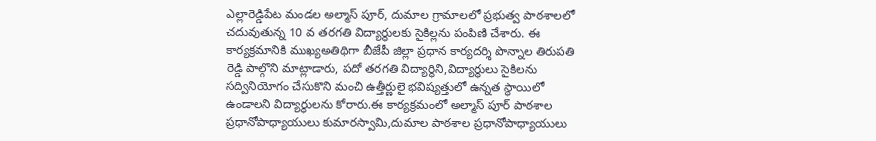ఎల్లారెడ్డిపేట మండల అల్మాస్ పూర్, దుమాల గ్రామాలలో ప్రభుత్వ పాఠశాలలో చదువుతున్న 10 వ తరగతి విద్యార్థులకు సైకిల్లను పంపిణి చేశారు. ఈ కార్యక్రమానికి ముఖ్యఅతిథిగా బీజేపీ జిల్లా ప్రధాన కార్యదర్శి పొన్నాల తిరుపతి రెడ్డి పాల్గొని మాట్లాడారు, పదో తరగతి విద్యార్థిని,విద్యార్థులు సైకిలను సద్వినియోగం చేసుకొని మంచి ఉత్తీర్ణులై భవిష్యత్తులో ఉన్నత స్థాయిలో ఉండాలని విద్యార్థులను కోరారు.ఈ కార్యక్రమంలో అల్మాస్ పూర్ పాఠశాల ప్రధానోపాధ్యాయులు కుమారస్వామి,దుమాల పాఠశాల ప్రధానోపాధ్యాయులు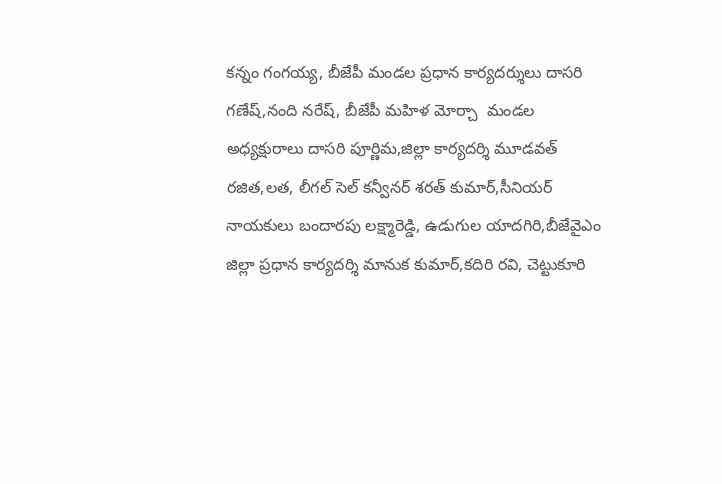కన్నం గంగయ్య, బీజేపీ మండల ప్రధాన కార్యదర్శులు దాసరి గణేష్,నంది నరేష్, బీజేపీ మహిళ మోర్చా  మండల అధ్యక్షురాలు దాసరి పూర్ణిమ,జిల్లా కార్యదర్శి మూడవత్ రజిత,లత, లీగల్ సెల్ కన్వీనర్ శరత్ కుమార్,సీనియర్ నాయకులు బందారపు లక్ష్మారెడ్డి, ఉడుగుల యాదగిరి,బీజేవైఎం జిల్లా ప్రధాన కార్యదర్శి మానుక కుమార్,కదిరి రవి, చెట్టుకూరి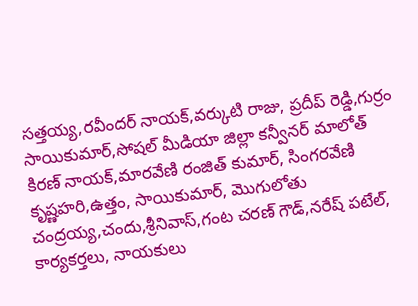సత్తయ్య,రవీందర్ నాయక్,వర్కుటి రాజు, ప్రదీప్ రెడ్డి,గుర్రం సాయికుమార్,సోషల్ మీడియా జిల్లా కన్వీనర్ మాలోత్ కిరణ్ నాయక్,మారవేణి రంజిత్ కుమార్, సింగరవేణి కృష్ణహరి,ఉత్తం, సాయికుమార్, మొగులోతు చంద్రయ్య,చందు,శ్రీనివాస్,గంట చరణ్ గౌడ్,నరేష్ పటేల్, కార్యకర్తలు, నాయకులు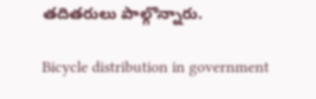తదితరులు పాల్గొన్నారు.

Bicycle distribution in government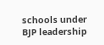schools under BJP leadership